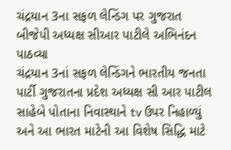ચંદ્રયાન 3ના સફળ લેન્ડિંગ પર ગુજરાત બીજેપી અધ્યક્ષ સીઆર પાટીલે અભિનંદન પાઠવ્યા
ચંદ્રયાન 3નાં સફળ લેન્ડિંગને ભારતીય જનતા પાર્ટી ગુજરાતના પ્રદેશ અધ્યક્ષ સી આર પાટીલ સાહેબે પોતાના નિવાસ્થાને tv ઉપર નિહાળ્યું અને આ ભારત માટેની આ વિશેષ સિદ્ધિ માટે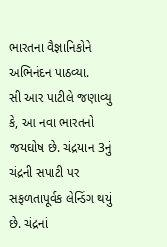ભારતના વૈજ્ઞાનિકોને અભિનંદન પાઠવ્યા.
સી આર પાટીલે જણાવ્યુ કે, આ નવા ભારતનો જયઘોષ છે. ચંદ્રયાન 3નું ચંદ્રની સપાટી પર સફળતાપૂર્વક લેન્ડિંગ થયું છે. ચંદ્રનાં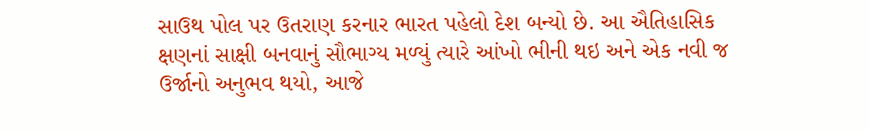સાઉથ પોલ પર ઉતરાણ કરનાર ભારત પહેલો દેશ બન્યો છે. આ ઐતિહાસિક ક્ષણનાં સાક્ષી બનવાનું સૌભાગ્ય મળ્યું ત્યારે આંખો ભીની થઇ અને એક નવી જ ઉર્જાનો અનુભવ થયો, આજે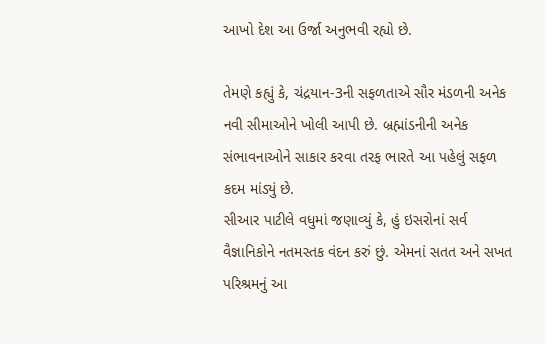આખો દેશ આ ઉર્જા અનુભવી રહ્યો છે.

તેમણે કહ્યું કે, ચંદ્રયાન-3ની સફળતાએ સૌર મંડળની અનેક નવી સીમાઓને ખોલી આપી છે. બ્રહ્માંડનીની અનેક સંભાવનાઓને સાકાર કરવા તરફ ભારતે આ પહેલું સફળ કદમ માંડ્યું છે.
સીઆર પાટીલે વધુમાં જણાવ્યું કે, હું ઇસરોનાં સર્વ વૈજ્ઞાનિકોને નતમસ્તક વંદન કરું છું. એમનાં સતત અને સખત પરિશ્રમનું આ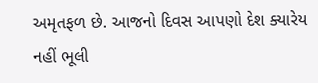અમૃતફળ છે. આજનો દિવસ આપણો દેશ ક્યારેય નહીં ભૂલી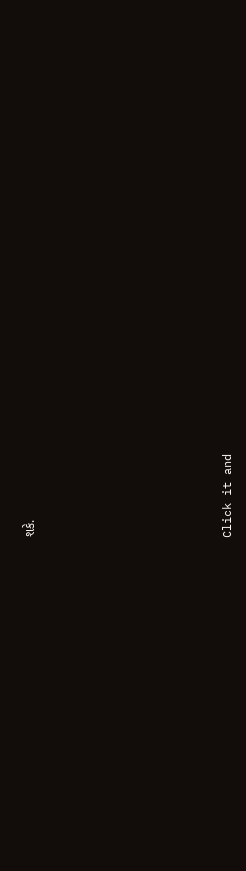શકે.












Click it and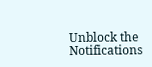Unblock the Notifications